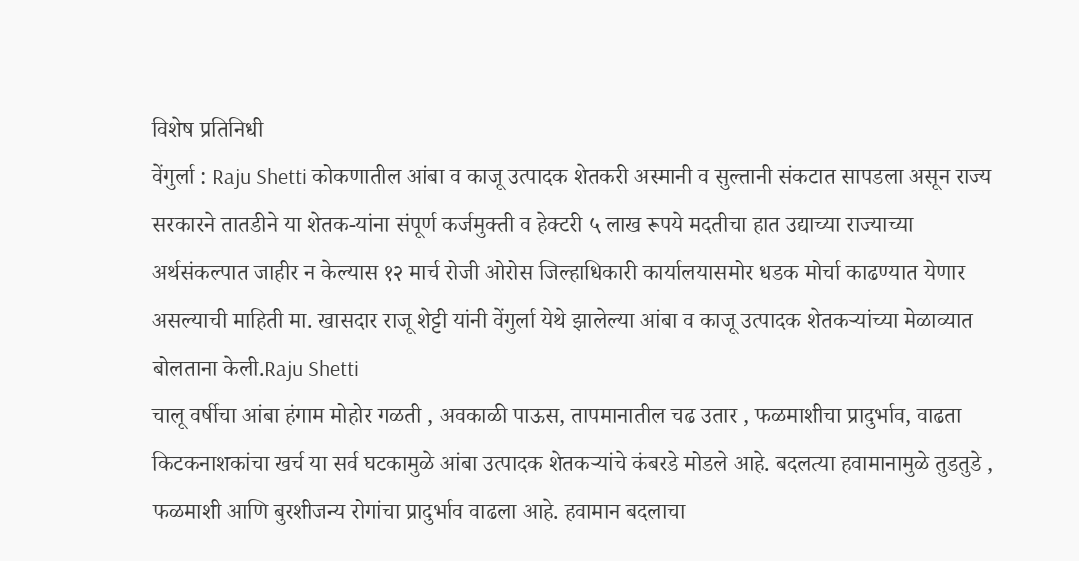विशेष प्रतिनिधी
वेंगुर्ला : Raju Shetti कोकणातील आंबा व काजू उत्पादक शेतकरी अस्मानी व सुल्तानी संकटात सापडला असून राज्य सरकारने तातडीने या शेतक-यांना संपूर्ण कर्जमुक्ती व हेक्टरी ५ लाख रूपये मदतीचा हात उद्याच्या राज्याच्या अर्थसंकल्पात जाहीर न केल्यास १२ मार्च रोजी ओरोस जिल्हाधिकारी कार्यालयासमोर धडक मोर्चा काढण्यात येणार असल्याची माहिती मा. खासदार राजू शेट्टी यांनी वेंगुर्ला येथे झालेल्या आंबा व काजू उत्पादक शेतकऱ्यांच्या मेळाव्यात बोलताना केली.Raju Shetti
चालू वर्षीचा आंबा हंगाम मोहोर गळती , अवकाळी पाऊस, तापमानातील चढ उतार , फळमाशीचा प्रादुर्भाव, वाढता किटकनाशकांचा खर्च या सर्व घटकामुळे आंबा उत्पादक शेतकऱ्यांचे कंबरडे मोडले आहे. बदलत्या हवामानामुळे तुडतुडे , फळमाशी आणि बुरशीजन्य रोगांचा प्रादुर्भाव वाढला आहे. हवामान बदलाचा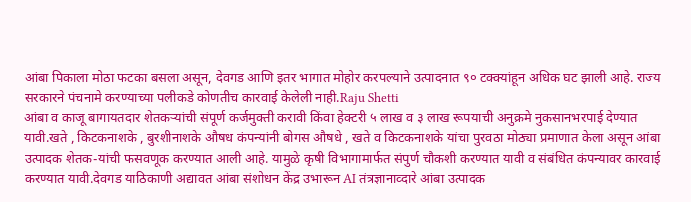आंबा पिकाला मोठा फटका बसला असून, देवगड आणि इतर भागात मोहोर करपल्याने उत्पादनात ९० टक्क्यांहून अधिक घट झाली आहे. राज्य सरकारने पंचनामे करण्याच्या पलीकडे कोणतीच कारवाई केलेली नाही.Raju Shetti
आंबा व काजू बागायतदार शेतकऱ्यांची संपूर्ण कर्जमुक्ती करावी किंवा हेक्टरी ५ लाख व ३ लाख रूपयाची अनुक्रमे नुकसानभरपाई देण्यात यावी.खते , किटकनाशके , बुरशीनाशके औषध कंपन्यांनी बोगस औषधे , खते व किटकनाशके यांचा पुरवठा मोठ्या प्रमाणात केला असून आंबा उत्पादक शेतक-यांची फसवणूक करण्यात आली आहे. यामुळे कृषी विभागामार्फत संपुर्ण चौकशी करण्यात यावी व संबंधित कंपन्यावर कारवाई करण्यात यावी.देवगड याठिकाणी अद्यावत आंबा संशोधन केंद्र उभारून AI तंत्रज्ञानाव्दारे आंबा उत्पादक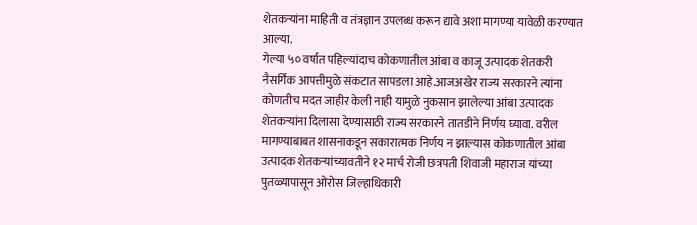शेतकऱ्यांना माहिती व तंत्रज्ञान उपलब्ध करून द्यावे अशा मागण्या यावेळी करण्यात आल्या.
गेल्या ५० वर्षात पहिल्यांदाच कोकणातील आंबा व काजू उत्पादक शेतकरी नैसर्गिक आपत्तीमुळे संकटात सापडला आहे.आजअखेर राज्य सरकारने त्यांना कोणतीच मदत जाहीर केली नाही यामुळे नुकसान झालेल्या आंबा उत्पादक शेतकऱ्यांना दिलासा देण्यासाठी राज्य सरकारने तातडीने निर्णय घ्यावा. वरील मागण्याबाबत शासनाकडून सकारात्मक निर्णय न झाल्यास कोकणातील आंबा उत्पादक शेतकऱ्यांच्यावतीने १२ मार्च रोजी छत्रपती शिवाजी महाराज यांच्या पुतळ्यापासून ओरोस जिल्हाधिकारी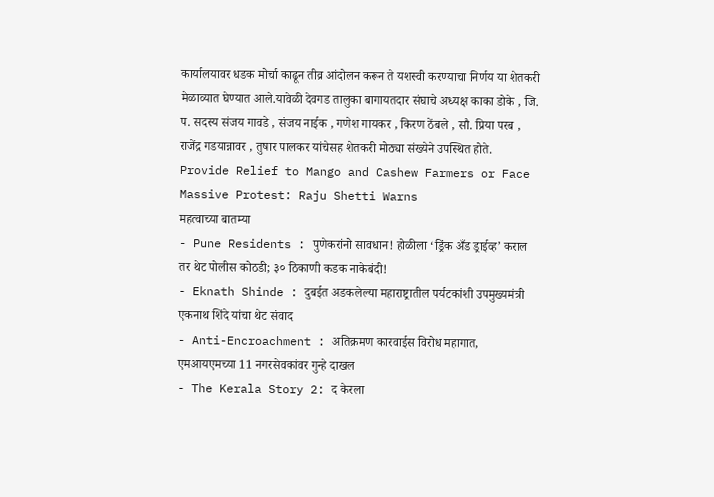कार्यालयावर धडक मोर्चा काढून तीव्र आंदोलन करून ते यशस्वी करण्याचा निर्णय या शेतकरी मेळाव्यात घेण्यात आले.यावेळी देवगड तालुका बागायतदार संघाचे अध्यक्ष काका डोके , जि. प. सदस्य संजय गावडे , संजय नाईक , गणेश गायकर , किरण ठेंबले , सौ. प्रिया परब , राजेंद्र गडयान्नावर , तुषार पालकर यांचेसह शेतकरी मोठ्या संख्येने उपस्थित होते.
Provide Relief to Mango and Cashew Farmers or Face Massive Protest: Raju Shetti Warns
महत्वाच्या बातम्या
- Pune Residents : पुणेकरांनो सावधान! होळीला ‘ड्रिंक अँड ड्राईव्ह’ कराल तर थेट पोलीस कोठडी; ३० ठिकाणी कडक नाकेबंदी!
- Eknath Shinde : दुबईत अडकलेल्या महाराष्ट्रातील पर्यटकांशी उपमुख्यमंत्री एकनाथ शिंदे यांचा थेट संवाद
- Anti-Encroachment : अतिक्रमण कारवाईस विरोध महागात, एमआयएमच्या 11 नगरसेवकांवर गुन्हे दाखल
- The Kerala Story 2: द केरला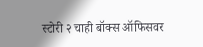स्टोरी २ चाही बॉक्स ऑफिसवर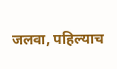जलवा, पहिल्याच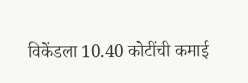विकेंडला 10.40 कोटींची कमाई